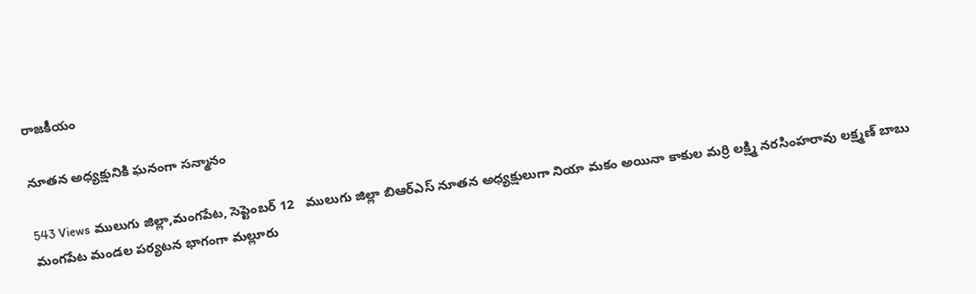రాజకీయం

నూతన అధ్యక్షునికి ఘనంగా సన్మానం

543 Views ములుగు జిల్లా,మంగపేట, సెప్టెంబర్ 12   ములుగు జిల్లా బిఆర్ఎస్ నూతన అధ్యక్షులుగా నియా మకం అయినా కాకుల మర్రి లక్ష్మి నరసింహరావు లక్ష్మణ్ బాబు మంగపేట మండల పర్యటన భాగంగా మల్లూరు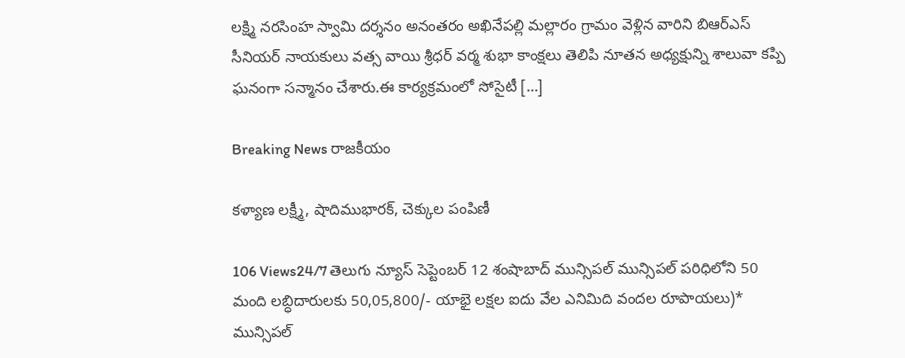లక్ష్మి నరసింహ స్వామి దర్శనం అనంతరం అఖినేపల్లి మల్లారం గ్రామం వెళ్లిన వారిని బిఆర్ఎస్ సీనియర్ నాయకులు వత్స వాయి శ్రీధర్ వర్మ శుభా కాంక్షలు తెలిపి నూతన అధ్యక్షున్ని శాలువా కప్పి ఘనంగా సన్మానం చేశారు.ఈ కార్యక్రమంలో సోసైటీ […]

Breaking News రాజకీయం

కళ్యాణ లక్ష్మీ, షాదిముభారక్, చెక్కుల పంపిణీ

106 Views24/7 తెలుగు న్యూస్ సెప్టెంబర్ 12 శంషాబాద్ మున్సిపల్ మున్సిపల్ పరిధిలోని 50 మంది లబ్ధిదారులకు 50,05,800/- యాభై లక్షల ఐదు వేల ఎనిమిది వందల రూపాయలు)* మున్సిపల్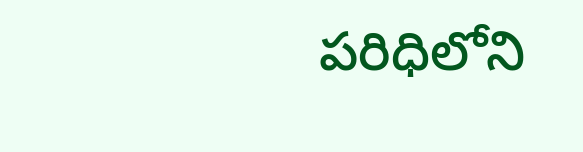పరిధిలోని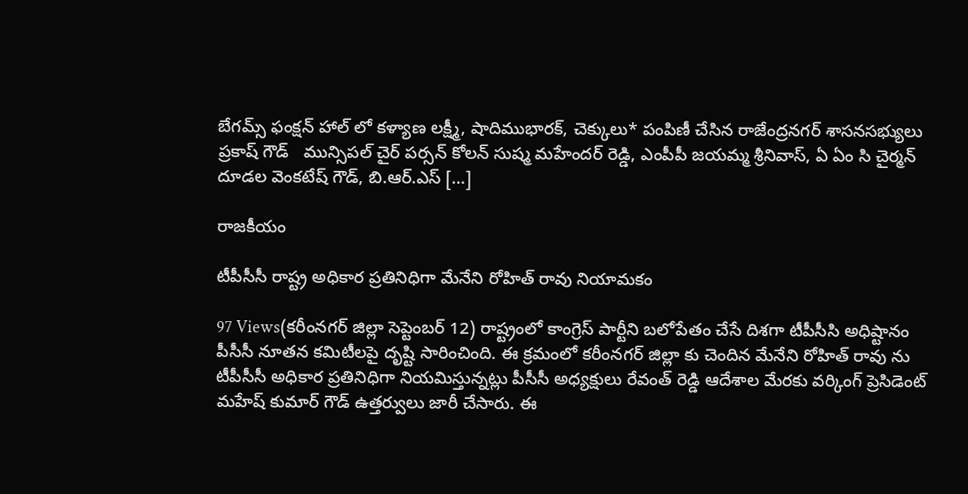బేగమ్స్ ఫంక్షన్ హాల్ లో కళ్యాణ లక్ష్మీ, షాదిముభారక్, చెక్కులు* పంపిణీ చేసిన రాజేంద్రనగర్ శాసనసభ్యులు  ప్రకాష్ గౌడ్   మున్సిపల్ చైర్ పర్సన్ కోలన్ సుష్మ మహేందర్ రెడ్డి, ఎంపీపీ జయమ్మ శ్రీనివాస్, ఏ ఏం సి చైర్మన్ దూడల వెంకటేష్ గౌడ్, బి.ఆర్.ఎస్ […]

రాజకీయం

టీపీసీసీ రాష్ట్ర అధికార ప్రతినిధిగా మేనేని రోహిత్ రావు నియామకం

97 Views(కరీంనగర్ జిల్లా సెప్టెంబర్ 12) రాష్ట్రంలో కాంగ్రెస్ పార్టీని బలోపేతం చేసే దిశగా టీపీసీసి అధిష్టానం పీసీసీ నూతన కమిటీలపై దృష్టి సారించింది. ఈ క్రమంలో కరీంనగర్ జిల్లా కు చెందిన మేనేని రోహిత్ రావు ను టీపీసీసీ అధికార ప్రతినిధిగా నియమిస్తున్నట్లు పీసీసీ అధ్యక్షులు రేవంత్ రెడ్డి ఆదేశాల మేరకు వర్కింగ్ ప్రెసిడెంట్ మహేష్ కుమార్ గౌడ్ ఉత్తర్వులు జారీ చేసారు. ఈ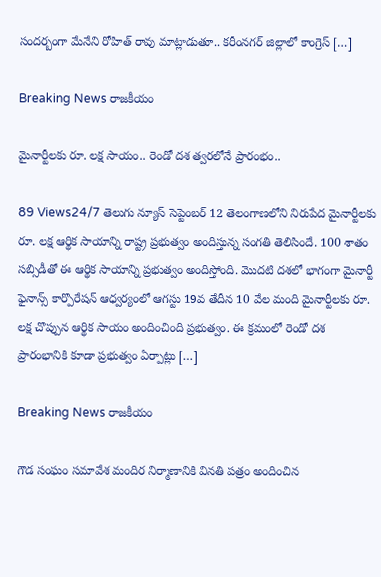సందర్బంగా మేనేని రోహిత్ రావు మాట్లాడుతూ.. కరీంనగర్ జిల్లాలో కాంగ్రెస్ […]

Breaking News రాజకీయం

మైనార్టీల‌కు రూ. ల‌క్ష సాయం.. రెండో ద‌శ త్వ‌ర‌లోనే ప్రారంభం..

89 Views24/7 తెలుగు న్యూస్ సెప్టెంబర్ 12 తెలంగాణ‌లోని నిరుపేద మైనార్టీల‌కు రూ. ల‌క్ష ఆర్థిక సాయాన్ని రాష్ట్ర ప్ర‌భుత్వం అందిస్తున్న సంగ‌తి తెలిసిందే. 100 శాతం సబ్సిడీతో ఈ ఆర్థిక సాయాన్ని ప్ర‌భుత్వం అందిస్తోంది. మొద‌టి ద‌శలో భాగంగా మైనార్టీ ఫైనాన్స్ కార్పొరేష‌న్ ఆధ్వ‌ర్యంలో ఆగ‌స్టు 19వ తేదీన‌ 10 వేల మంది మైనార్టీల‌కు రూ. ల‌క్ష చొప్పున ఆర్థిక సాయం అందించింది ప్ర‌భుత్వం. ఈ క్ర‌మంలో రెండో ద‌శ ప్రారంభానికి కూడా ప్ర‌భుత్వం ఏర్పాట్లు […]

Breaking News రాజకీయం

గౌడ సంఘం సమావేశ మందిర నిర్మాణానికి వినతి పత్రం అందించిన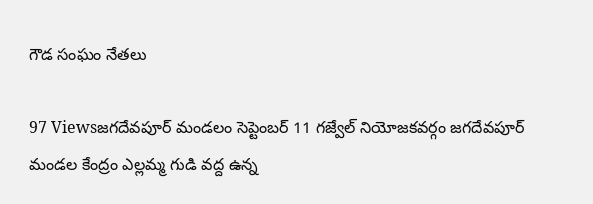గౌడ సంఘం నేతలు

97 Viewsజగదేవపూర్ మండలం సెప్టెంబర్ 11 గజ్వేల్ నియోజకవర్గం జగదేవపూర్ మండల కేంద్రం ఎల్లమ్మ గుడి వద్ద ఉన్న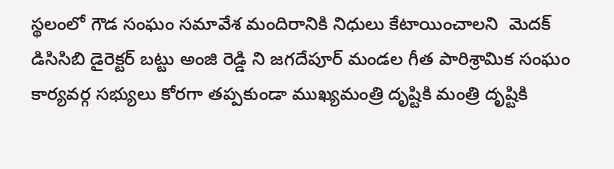స్థలంలో గౌడ సంఘం సమావేశ మందిరానికి నిధులు కేటాయించాలని  మెదక్ డిసిసిబి డైరెక్టర్ బట్టు అంజి రెడ్డి ని జగదేపూర్ మండల గీత పారిశ్రామిక సంఘం కార్యవర్గ సభ్యులు కోరగా తప్పకుండా ముఖ్యమంత్రి దృష్టికి మంత్రి దృష్టికి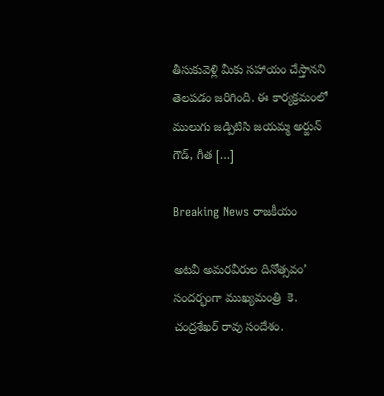తీసుకువెళ్లి మీకు సహాయం చేస్తానని తెలపడం జరిగింది. ఈ కార్యక్రమంలో ములుగు జడ్పిటిసి జయమ్మ అర్జున్ గౌడ్, గీత […]

Breaking News రాజకీయం

అటవీ అమరవీరుల దినోత్సవం’ సందర్భంగా ముఖ్యమంత్రి  కె. చంద్రశేఖర్ రావు సందేశం.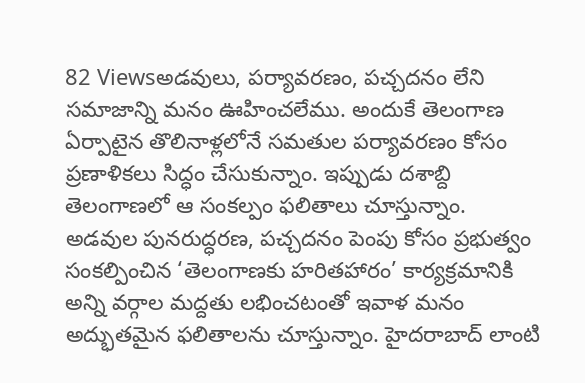82 Viewsఅడవులు, పర్యావరణం, పచ్చదనం లేని సమాజాన్ని మనం ఊహించలేము. అందుకే తెలంగాణ ఏర్పాటైన తొలినాళ్లలోనే సమతుల పర్యావరణం కోసం ప్రణాళికలు సిద్ధం చేసుకున్నాం. ఇప్పుడు దశాబ్ది తెలంగాణలో ఆ సంకల్పం ఫలితాలు చూస్తున్నాం. అడవుల పునరుద్ధరణ, పచ్చదనం పెంపు కోసం ప్రభుత్వం సంకల్పించిన ‘తెలంగాణకు హరితహారం’ కార్యక్రమానికి అన్ని వర్గాల మద్దతు లభించటంతో ఇవాళ మనం అద్భుతమైన ఫలితాలను చూస్తున్నాం. హైదరాబాద్ లాంటి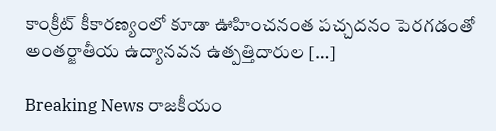కాంక్రీట్ కీకారణ్యంలో కూడా ఊహించనంత పచ్చదనం పెరగడంతో అంతర్జాతీయ ఉద్యానవన ఉత్పత్తిదారుల […]

Breaking News రాజకీయం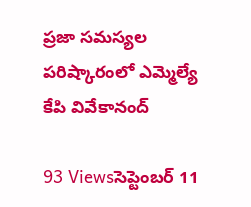ప్రజా సమస్యల పరిష్కారంలో ఎమ్మెల్యే కేపి వివేకానంద్

93 Viewsసెప్టెంబర్ 11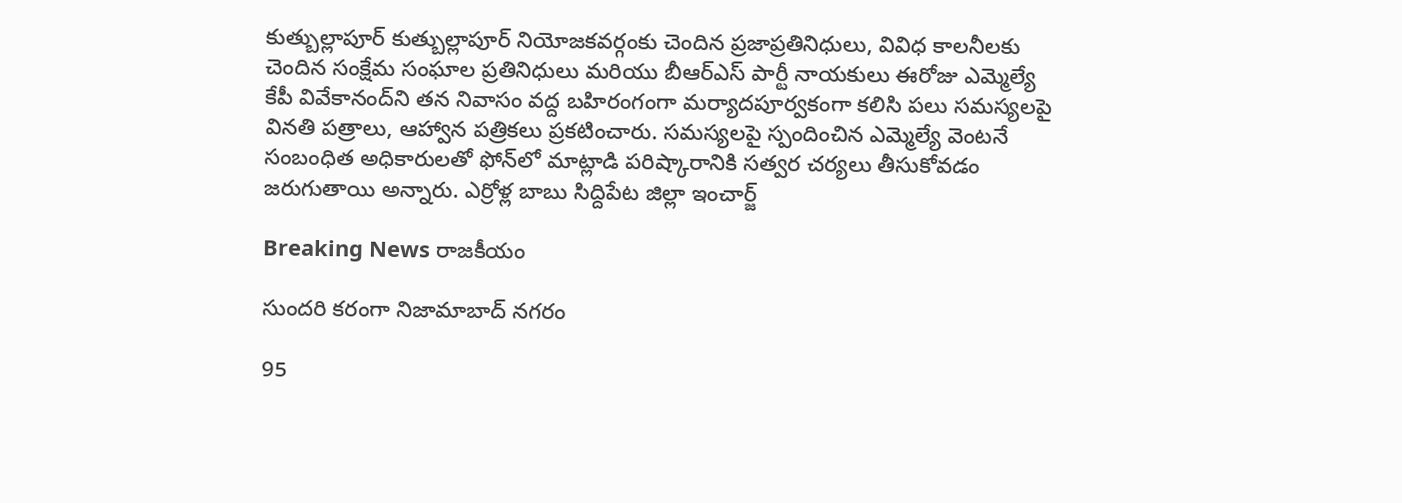కుత్బుల్లాపూర్ కుత్బుల్లాపూర్ నియోజకవర్గంకు చెందిన ప్రజాప్రతినిధులు, వివిధ కాలనీలకు చెందిన సంక్షేమ సంఘాల ప్రతినిధులు మరియు బీఆర్‌ఎస్‌ పార్టీ నాయకులు ఈరోజు ఎమ్మెల్యే కేపీ వివేకానంద్‌ని తన నివాసం వద్ద బహిరంగంగా మర్యాదపూర్వకంగా కలిసి పలు సమస్యలపై వినతి పత్రాలు, ఆహ్వాన పత్రికలు ప్రకటించారు. సమస్యలపై స్పందించిన ఎమ్మెల్యే వెంటనే సంబంధిత అధికారులతో ఫోన్‌లో మాట్లాడి పరిష్కారానికి సత్వర చర్యలు తీసుకోవడం జరుగుతాయి అన్నారు. ఎర్రోళ్ల బాబు సిద్దిపేట జిల్లా ఇంచార్జ్

Breaking News రాజకీయం

సుందరి కరంగా నిజామాబాద్ నగరం

95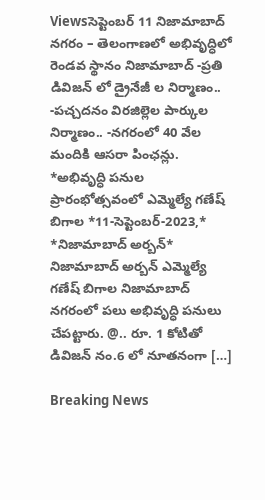Viewsసెప్టెంబర్ 11 నిజామాబాద్ నగరం – తెలంగాణలో అభివృద్ధిలో రెండవ స్థానం నిజామాబాద్ -ప్రతి డివిజన్ లో డ్రైనేజీ ల నిర్మాణం.. -పచ్చదనం విరజిల్లెల పార్కుల నిర్మాణం.. -నగరంలో 40 వేల మందికి ఆసరా పింఛన్లు. *అభివృద్ధి పనుల ప్రారంభోత్సవంలో ఎమ్మెల్యే గణేష్ బిగాల *11-సెప్టెంబర్-2023,* *నిజామాబాద్ అర్బన్* నిజామాబాద్ అర్బన్ ఎమ్మెల్యే గణేష్ బిగాల నిజామాబాద్ నగరంలో పలు అభివృద్ధి పనులు చేపట్టారు. @.. రూ. 1 కోటితో డివిజన్ నం.6 లో నూతనంగా […]

Breaking News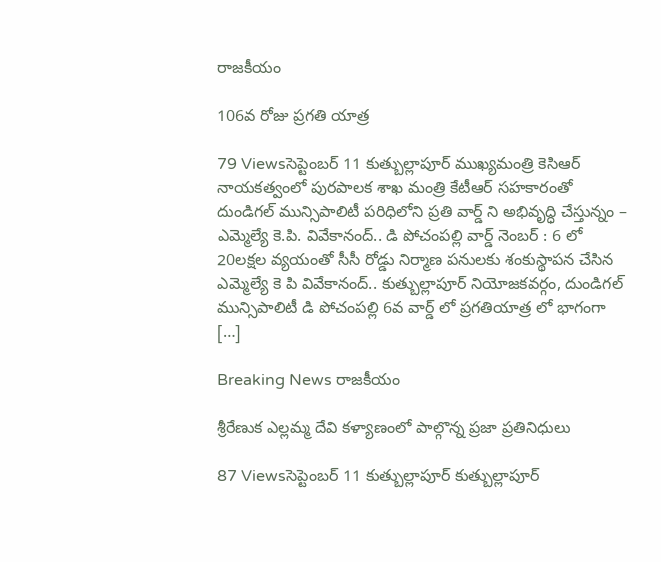రాజకీయం

106వ రోజు ప్రగతి యాత్ర

79 Viewsసెప్టెంబర్ 11 కుత్బుల్లాపూర్ ముఖ్యమంత్రి కెసిఆర్ నాయకత్వంలో పురపాలక శాఖ మంత్రి కేటీఆర్ సహకారంతో దుండిగల్ మున్సిపాలిటీ పరిధిలోని ప్రతి వార్డ్ ని అభివృద్ధి చేస్తున్నం – ఎమ్మెల్యే కె.పి. వివేకానంద్.. డి పోచంపల్లి వార్డ్ నెంబర్ : 6 లో 20లక్షల వ్యయంతో సీసీ రోడ్డు నిర్మాణ పనులకు శంకుస్థాపన చేసిన ఎమ్మెల్యే కె పి వివేకానంద్.. కుత్బుల్లాపూర్ నియోజకవర్గం, దుండిగల్ మున్సిపాలిటీ డి పోచంపల్లి 6వ వార్డ్ లో ప్రగతియాత్ర లో భాగంగా […]

Breaking News రాజకీయం

శ్రీరేణుక ఎల్లమ్మ దేవి కళ్యాణంలో పాల్గొన్న ప్రజా ప్రతినిధులు

87 Viewsసెప్టెంబర్ 11 కుత్బుల్లాపూర్ కుత్బుల్లాపూర్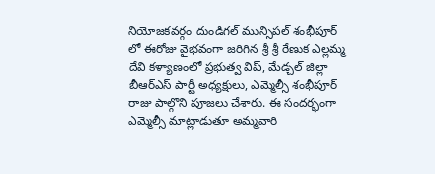నియోజకవర్గం దుండిగల్ మున్సిపల్ శంభీపూర్ లో ఈరోజు వైభవంగా జరిగిన శ్రీ శ్రీ రేణుక ఎల్లమ్మ దేవి కళ్యాణంలో ప్రభుత్వ విప్, మేడ్చల్ జిల్లా బీఆర్ఎస్ పార్టీ అధ్యక్షులు, ఎమ్మెల్సీ శంభీపూర్ రాజు పాల్గొని పూజలు చేశారు. ఈ సందర్భంగా ఎమ్మెల్సీ మాట్లాడుతూ అమ్మవారి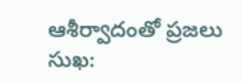ఆశీర్వాదంతో ప్రజలు సుఖ: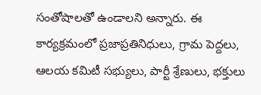సంతోషాలతో ఉండాలని అన్నారు. ఈ కార్యక్రమంలో ప్రజాప్రతినిధులు, గ్రామ పెద్దలు, ఆలయ కమిటీ సభ్యులు, పార్టీ శ్రేణులు, భక్తులు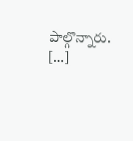పాల్గొన్నారు. […]